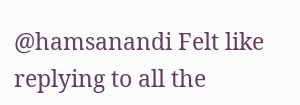@hamsanandi Felt like replying to all the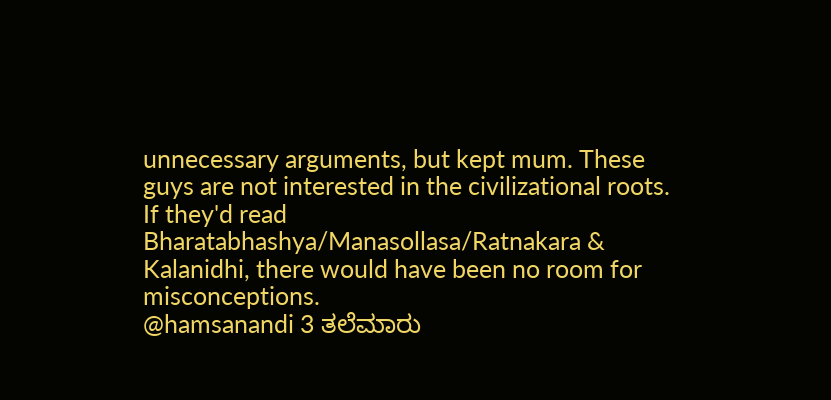unnecessary arguments, but kept mum. These guys are not interested in the civilizational roots. If they'd read Bharatabhashya/Manasollasa/Ratnakara & Kalanidhi, there would have been no room for misconceptions.
@hamsanandi 3 ತಲೆಮಾರು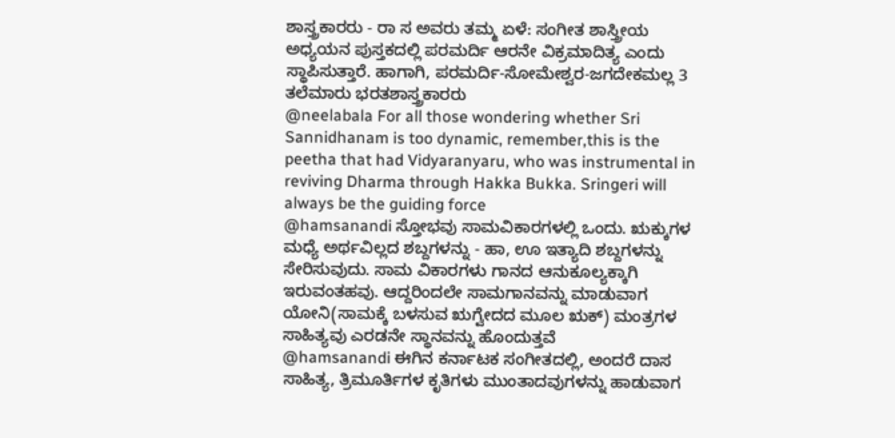ಶಾಸ್ತ್ರಕಾರರು - ರಾ ಸ ಅವರು ತಮ್ಮ ಏಳೆ: ಸಂಗೀತ ಶಾಸ್ತ್ರೀಯ ಅಧ್ಯಯನ ಪುಸ್ತಕದಲ್ಲಿ ಪರಮರ್ದಿ ಆರನೇ ವಿಕ್ರಮಾದಿತ್ಯ ಎಂದು ಸ್ಥಾಪಿಸುತ್ತಾರೆ. ಹಾಗಾಗಿ, ಪರಮರ್ದಿ-ಸೋಮೇಶ್ವರ-ಜಗದೇಕಮಲ್ಲ 3 ತಲೆಮಾರು ಭರತಶಾಸ್ತ್ರಕಾರರು
@neelabala For all those wondering whether Sri Sannidhanam is too dynamic, remember,this is the peetha that had Vidyaranyaru, who was instrumental in reviving Dharma through Hakka Bukka. Sringeri will always be the guiding force
@hamsanandi ಸ್ತೋಭವು ಸಾಮವಿಕಾರಗಳಲ್ಲಿ ಒಂದು. ಋಕ್ಕುಗಳ ಮಧ್ಯೆ ಅರ್ಥವಿಲ್ಲದ ಶಬ್ದಗಳನ್ನು - ಹಾ, ಊ ಇತ್ಯಾದಿ ಶಬ್ದಗಳನ್ನು ಸೇರಿಸುವುದು. ಸಾಮ ವಿಕಾರಗಳು ಗಾನದ ಆನುಕೂಲ್ಯಕ್ಕಾಗಿ ಇರುವಂತಹವು. ಆದ್ದರಿಂದಲೇ ಸಾಮಗಾನವನ್ನು ಮಾಡುವಾಗ ಯೋನಿ(ಸಾಮಕ್ಕೆ ಬಳಸುವ ಋಗ್ವೇದದ ಮೂಲ ಋಕ್) ಮಂತ್ರಗಳ ಸಾಹಿತ್ಯವು ಎರಡನೇ ಸ್ಥಾನವನ್ನು ಹೊಂದುತ್ತವೆ
@hamsanandi ಈಗಿನ ಕರ್ನಾಟಕ ಸಂಗೀತದಲ್ಲಿ, ಅಂದರೆ ದಾಸ ಸಾಹಿತ್ಯ, ತ್ರಿಮೂರ್ತಿಗಳ ಕೃತಿಗಳು ಮುಂತಾದವುಗಳನ್ನು ಹಾಡುವಾಗ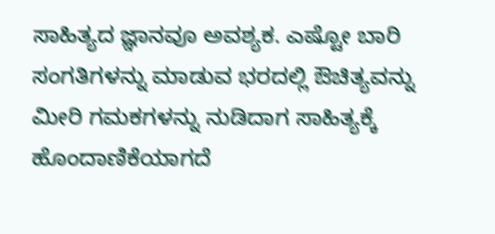ಸಾಹಿತ್ಯದ ಜ್ಞಾನವೂ ಅವಶ್ಯಕ. ಎಷ್ಟೋ ಬಾರಿ ಸಂಗತಿಗಳನ್ನು ಮಾಡುವ ಭರದಲ್ಲಿ ಔಚಿತ್ಯವನ್ನು ಮೀರಿ ಗಮಕಗಳನ್ನು ನುಡಿದಾಗ ಸಾಹಿತ್ಯಕ್ಕೆ ಹೊಂದಾಣಿಕೆಯಾಗದೆ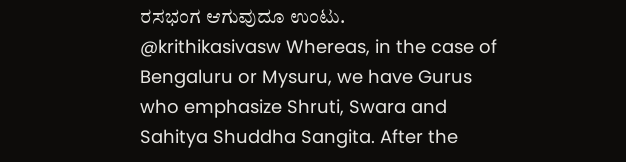ರಸಭಂಗ ಆಗುವುದೂ ಉಂಟು.
@krithikasivasw Whereas, in the case of Bengaluru or Mysuru, we have Gurus who emphasize Shruti, Swara and Sahitya Shuddha Sangita. After the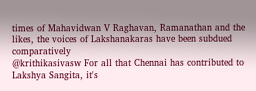times of Mahavidwan V Raghavan, Ramanathan and the likes, the voices of Lakshanakaras have been subdued comparatively
@krithikasivasw For all that Chennai has contributed to Lakshya Sangita, it's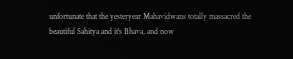unfortunate that the yesteryear Mahavidwans totally massacred the beautiful Sahitya and it's Bhava, and now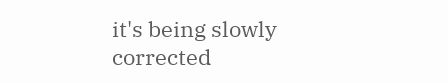it's being slowly corrected